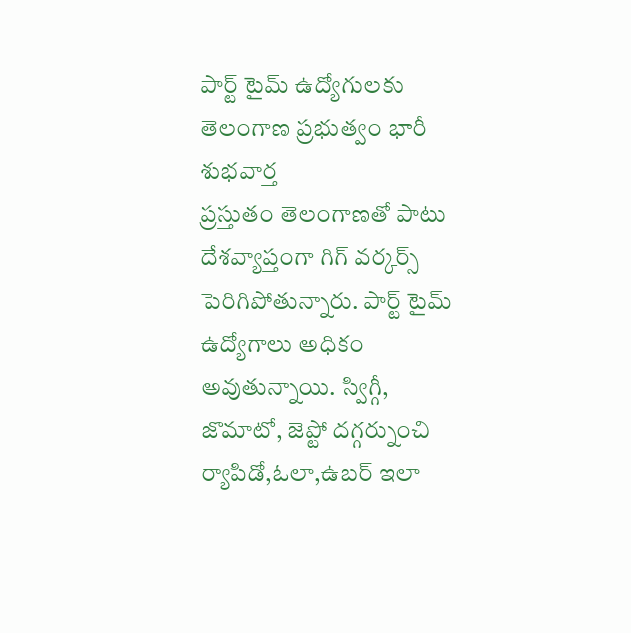పార్ట్ టైమ్ ఉద్యోగులకు తెలంగాణ ప్రభుత్వం భారీ శుభవార్త
ప్రస్తుతం తెలంగాణతో పాటు దేశవ్యాప్తంగా గిగ్ వర్కర్స్ పెరిగిపోతున్నారు. పార్ట్ టైమ్ ఉద్యోగాలు అధికం అవుతున్నాయి. స్విగ్గీ, జొమాటో, జెప్టో దగ్గర్నుంచి ర్యాపిడో,ఓలా,ఉబర్ ఇలా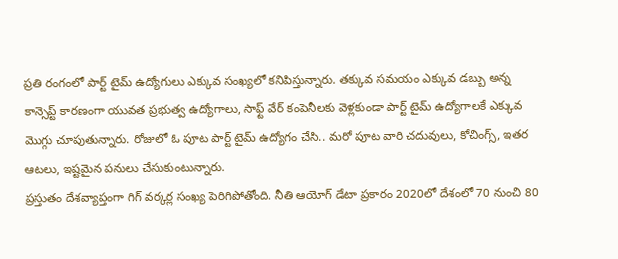ప్రతి రంగంలో పార్ట్ టైమ్ ఉద్యోగులు ఎక్కువ సంఖ్యలో కనిపిస్తున్నారు. తక్కువ సమయం ఎక్కువ డబ్బు అన్న కాన్సెప్ట్ కారణంగా యువత ప్రభుత్వ ఉద్యోగాలు, సాఫ్ట్ వేర్ కంపెనీలకు వెళ్లకుండా పార్ట్ టైమ్ ఉద్యోగాలకే ఎక్కువ మొగ్గు చూపుతున్నారు. రోజులో ఓ పూట పార్ట్ టైమ్ ఉద్యోగం చేసి.. మరో పూట వారి చదువులు, కోచింగ్స్, ఇతర ఆటలు, ఇష్టమైన పనులు చేసుకుంటున్నారు.
ప్రస్తుతం దేశవ్యాప్తంగా గిగ్ వర్కర్ల సంఖ్య పెరిగిపోతోంది. నీతి ఆయోగ్ డేటా ప్రకారం 2020లో దేశంలో 70 నుంచి 80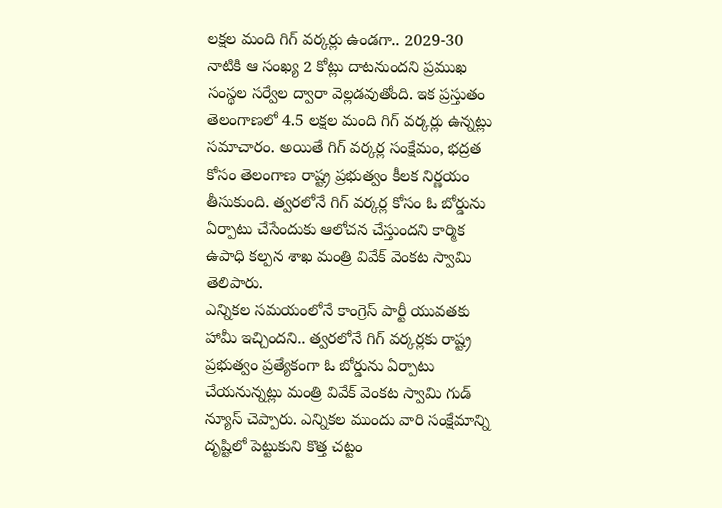లక్షల మంది గిగ్ వర్కర్లు ఉండగా.. 2029-30 నాటికి ఆ సంఖ్య 2 కోట్లు దాటనుందని ప్రముఖ సంస్థల సర్వేల ద్వారా వెల్లడవుతోంది. ఇక ప్రస్తుతం తెలంగాణలో 4.5 లక్షల మంది గిగ్ వర్కర్లు ఉన్నట్లు సమాచారం. అయితే గిగ్ వర్కర్ల సంక్షేమం, భద్రత కోసం తెలంగాణ రాష్ట్ర ప్రభుత్వం కీలక నిర్ణయం తీసుకుంది. త్వరలోనే గిగ్ వర్కర్ల కోసం ఓ బోర్డును ఏర్పాటు చేసేందుకు ఆలోచన చేస్తుందని కార్మిక ఉపాధి కల్పన శాఖ మంత్రి వివేక్ వెంకట స్వామి తెలిపారు.
ఎన్నికల సమయంలోనే కాంగ్రెస్ పార్టీ యువతకు హామీ ఇచ్చిందని.. త్వరలోనే గిగ్ వర్కర్లకు రాష్ట్ర ప్రభుత్వం ప్రత్యేకంగా ఓ బోర్డును ఏర్పాటు చేయనున్నట్లు మంత్రి వివేక్ వెంకట స్వామి గుడ్ న్యూస్ చెప్పారు. ఎన్నికల ముందు వారి సంక్షేమాన్ని దృష్టిలో పెట్టుకుని కొత్త చట్టం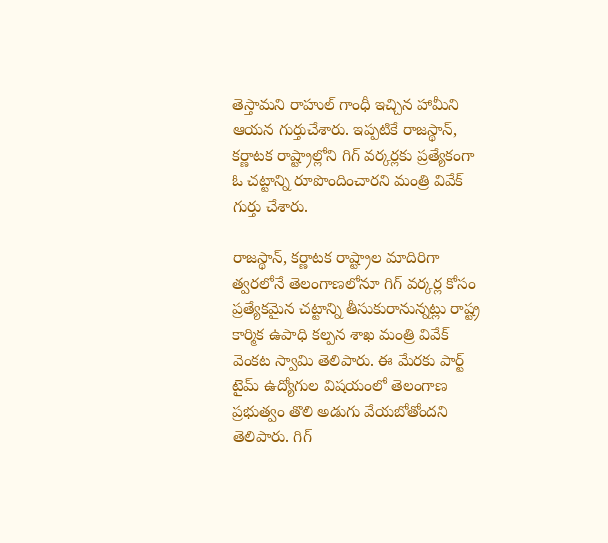తెస్తామని రాహుల్ గాంధీ ఇచ్చిన హామీని ఆయన గుర్తుచేశారు. ఇప్పటికే రాజస్థాన్, కర్ణాటక రాష్ట్రాల్లోని గిగ్ వర్కర్లకు ప్రత్యేకంగా ఓ చట్టాన్ని రూపొందించారని మంత్రి వివేక్ గుర్తు చేశారు.

రాజస్థాన్, కర్ణాటక రాష్ట్రాల మాదిరిగా త్వరలోనే తెలంగాణలోనూ గిగ్ వర్కర్ల కోసం ప్రత్యేకమైన చట్టాన్ని తీసుకురానున్నట్లు రాష్ట్ర కార్మిక ఉపాధి కల్పన శాఖ మంత్రి వివేక్ వెంకట స్వామి తెలిపారు. ఈ మేరకు పార్ట్ టైమ్ ఉద్యోగుల విషయంలో తెలంగాణ ప్రభుత్వం తొలి అడుగు వేయబోతోందని తెలిపారు. గిగ్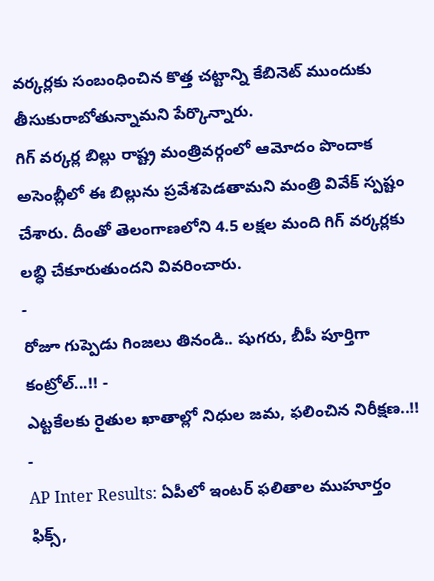వర్కర్లకు సంబంధించిన కొత్త చట్టాన్ని కేబినెట్ ముందుకు తీసుకురాబోతున్నామని పేర్కొన్నారు.
గిగ్ వర్కర్ల బిల్లు రాష్ట్ర మంత్రివర్గంలో ఆమోదం పొందాక అసెంబ్లీలో ఈ బిల్లును ప్రవేశపెడతామని మంత్రి వివేక్ స్పష్టం చేశారు. దీంతో తెలంగాణలోని 4.5 లక్షల మంది గిగ్ వర్కర్లకు లబ్ధి చేకూరుతుందని వివరించారు.
-
రోజూ గుప్పెడు గింజలు తినండి.. షుగరు, బీపీ పూర్తిగా కంట్రోల్...!! -
ఎట్టకేలకు రైతుల ఖాతాల్లో నిధుల జమ, ఫలించిన నిరీక్షణ..!! -
AP Inter Results: ఏపీలో ఇంటర్ ఫలితాల ముహూర్తం ఫిక్స్,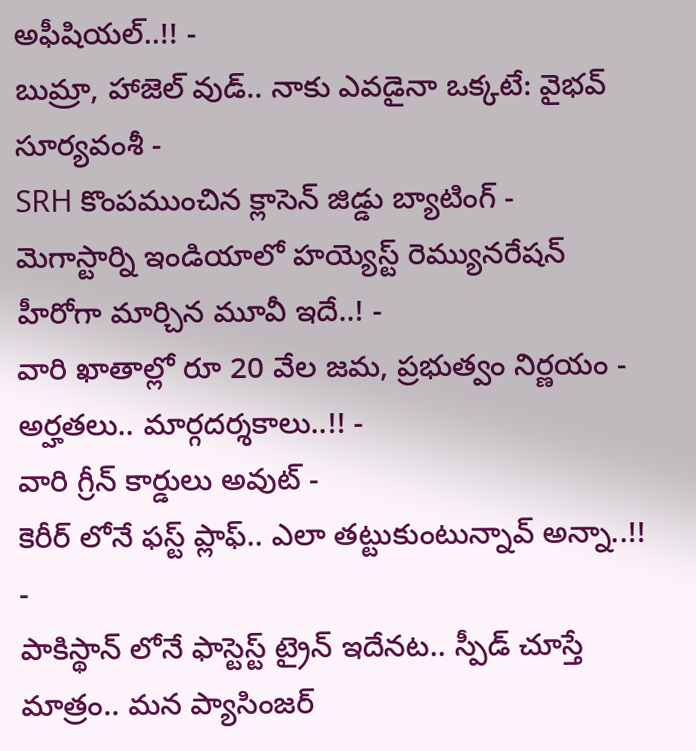అఫీషియల్..!! -
బుమ్రా, హాజెల్ వుడ్.. నాకు ఎవడైనా ఒక్కటే: వైభవ్ సూర్యవంశీ -
SRH కొంపముంచిన క్లాసెన్ జిడ్డు బ్యాటింగ్ -
మెగాస్టార్ని ఇండియాలో హయ్యెస్ట్ రెమ్యునరేషన్ హీరోగా మార్చిన మూవీ ఇదే..! -
వారి ఖాతాల్లో రూ 20 వేల జమ, ప్రభుత్వం నిర్ణయం - అర్హతలు.. మార్గదర్శకాలు..!! -
వారి గ్రీన్ కార్డులు అవుట్ -
కెరీర్ లోనే ఫస్ట్ ప్లాఫ్.. ఎలా తట్టుకుంటున్నావ్ అన్నా..!! -
పాకిస్థాన్ లోనే ఫాస్టెస్ట్ ట్రైన్ ఇదేనట.. స్పీడ్ చూస్తే మాత్రం.. మన ప్యాసింజర్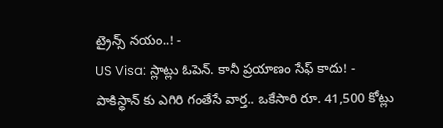ట్రైన్స్ నయం..! -
US Visa: స్లాట్లు ఓపెన్. కానీ ప్రయాణం సేఫ్ కాదు! -
పాకిస్థాన్ కు ఎగిరి గంతేసే వార్త.. ఒకేసారి రూ. 41,500 కోట్లు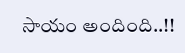సాయం అందింది..!!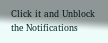Click it and Unblock the Notifications